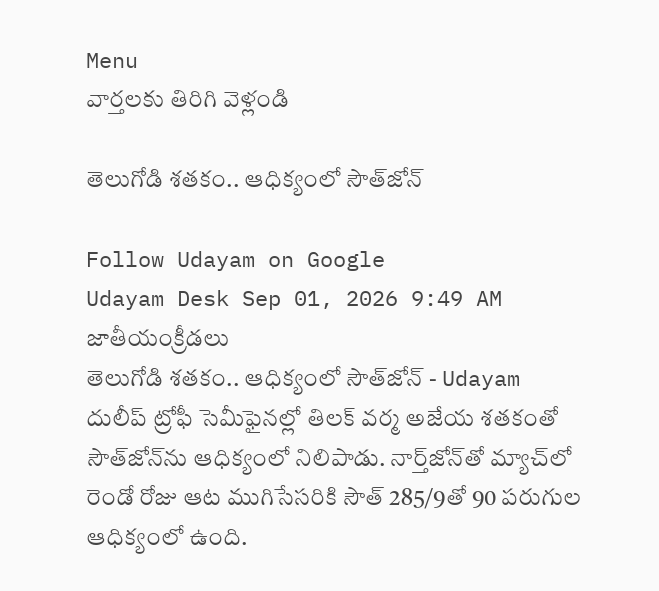Menu
వార్తలకు తిరిగి వెళ్లండి

తెలుగోడి శతకం.. ఆధిక్యంలో సౌత్‌జోన్‌

Follow Udayam on Google
Udayam Desk Sep 01, 2026 9:49 AM జాతీయంక్రీడలు
తెలుగోడి శతకం.. ఆధిక్యంలో సౌత్‌జోన్‌ - Udayam
దులీప్‌ ట్రోఫీ సెమీఫైనల్లో తిలక్‌ వర్మ అజేయ శతకంతో సౌత్‌జోన్‌ను ఆధిక్యంలో నిలిపాడు. నార్త్‌జోన్‌తో మ్యాచ్‌లో రెండో రోజు ఆట ముగిసేసరికి సౌత్‌ 285/9తో 90 పరుగుల ఆధిక్యంలో ఉంది.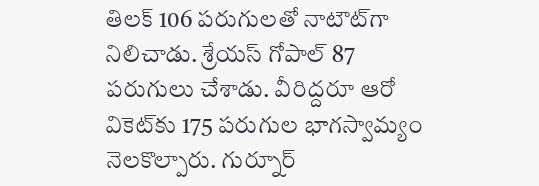తిలక్‌ 106 పరుగులతో నాటౌట్‌గా నిలిచాడు. శ్రేయస్‌ గోపాల్‌ 87 పరుగులు చేశాడు. వీరిద్దరూ ఆరో వికెట్‌కు 175 పరుగుల భాగస్వామ్యం నెలకొల్పారు. గుర్నూర్‌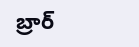బ్రార్‌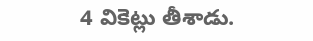4 వికెట్లు తీశాడు.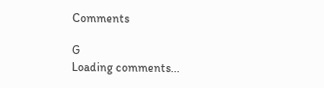Comments

G
Loading comments...